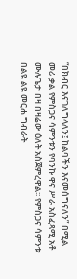“በክብር እናገለግላለን፤ ከልባችን እናመሰግናለን” በሚል መሪ ቃል የምስጋና ሳምንቱን የባንኩ ዋና ሥራ አስፈጻሚ አቶ ሙሉጌታ በዛ በዛሬው ዕለት አስጀምረዋል፡፡ የምስጋና ሳምንቱ በልዩ ልዩ መርሐ ግብራት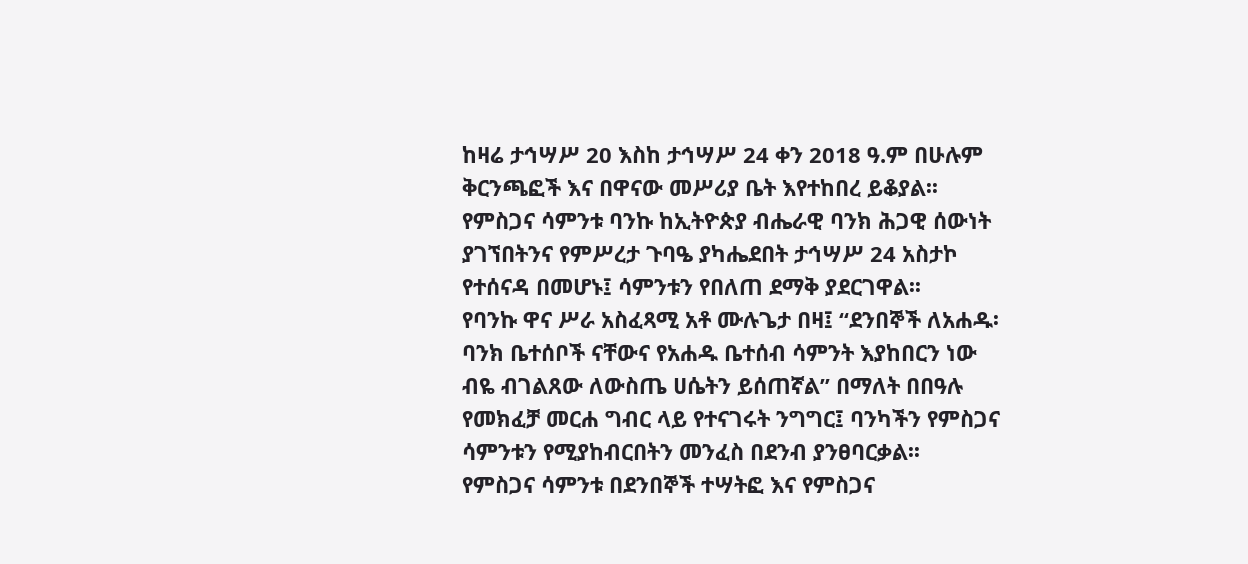ከዛሬ ታኅሣሥ 20 እስከ ታኅሣሥ 24 ቀን 2018 ዓ.ም በሁሉም ቅርንጫፎች እና በዋናው መሥሪያ ቤት እየተከበረ ይቆያል፡፡ የምስጋና ሳምንቱ ባንኩ ከኢትዮጵያ ብሔራዊ ባንክ ሕጋዊ ሰውነት ያገኘበትንና የምሥረታ ጉባዔ ያካሔደበት ታኅሣሥ 24 አስታኮ የተሰናዳ በመሆኑ፤ ሳምንቱን የበለጠ ደማቅ ያደርገዋል፡፡
የባንኩ ዋና ሥራ አስፈጻሚ አቶ ሙሉጌታ በዛ፤ “ደንበኞች ለአሐዱ፡ባንክ ቤተሰቦች ናቸውና የአሐዱ ቤተሰብ ሳምንት እያከበርን ነው ብዬ ብገልጸው ለውስጤ ሀሴትን ይሰጠኛል” በማለት በበዓሉ የመክፈቻ መርሐ ግብር ላይ የተናገሩት ንግግር፤ ባንካችን የምስጋና ሳምንቱን የሚያከብርበትን መንፈስ በደንብ ያንፀባርቃል፡፡
የምስጋና ሳምንቱ በደንበኞች ተሣትፎ እና የምስጋና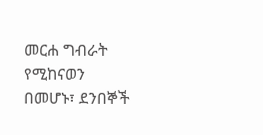መርሐ ግብራት የሚከናወን በመሆኑ፣ ደንበኞች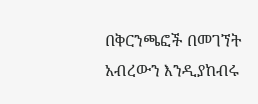በቅርንጫፎች በመገኘት አብረውን እንዲያከብሩ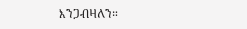እንጋብዛለን።